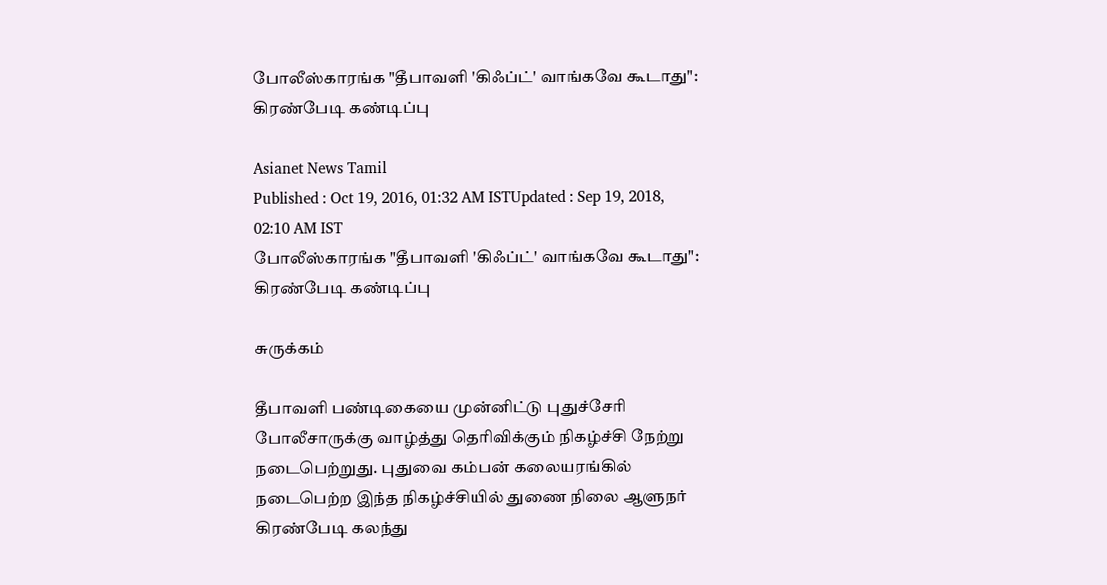போலீஸ்காரங்க "தீபாவளி 'கிஃப்ட்' வாங்கவே கூடாது": கிரண்பேடி கண்டிப்பு

Asianet News Tamil
Published : Oct 19, 2016, 01:32 AM ISTUpdated : Sep 19, 2018, 02:10 AM IST
போலீஸ்காரங்க "தீபாவளி 'கிஃப்ட்' வாங்கவே கூடாது": கிரண்பேடி கண்டிப்பு

சுருக்கம்

தீபாவளி பண்டிகையை முன்னிட்டு புதுச்சேரி போலீசாருக்கு வாழ்த்து தெரிவிக்கும் நிகழ்ச்சி நேற்று நடைபெற்றுது. புதுவை கம்பன் கலையரங்கில் நடைபெற்ற இந்த நிகழ்ச்சியில் துணை நிலை ஆளுநர் கிரண்பேடி கலந்து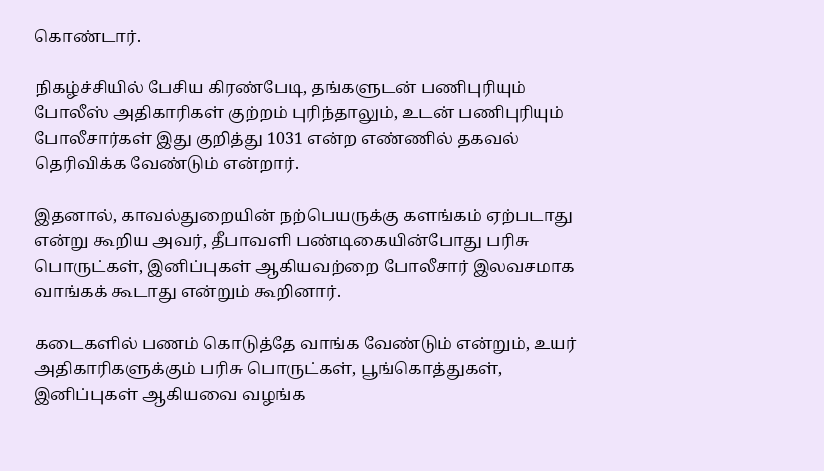கொண்டார்.

நிகழ்ச்சியில் பேசிய கிரண்பேடி, தங்களுடன் பணிபுரியும் போலீஸ் அதிகாரிகள் குற்றம் புரிந்தாலும், உடன் பணிபுரியும் போலீசார்கள் இது குறித்து 1031 என்ற எண்ணில் தகவல் தெரிவிக்க வேண்டும் என்றார்.

இதனால், காவல்துறையின் நற்பெயருக்கு களங்கம் ஏற்படாது என்று கூறிய அவர், தீபாவளி பண்டிகையின்போது பரிசு பொருட்கள், இனிப்புகள் ஆகியவற்றை போலீசார் இலவசமாக வாங்கக் கூடாது என்றும் கூறினார்.

கடைகளில் பணம் கொடுத்தே வாங்க வேண்டும் என்றும், உயர் அதிகாரிகளுக்கும் பரிசு பொருட்கள், பூங்கொத்துகள், இனிப்புகள் ஆகியவை வழங்க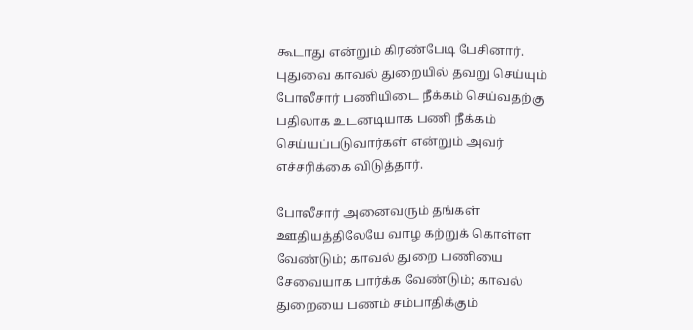கூடாது என்றும் கிரண்பேடி பேசினார். புதுவை காவல் துறையில் தவறு செய்யும் போலீசார் பணியிடை நீக்கம் செய்வதற்கு பதிலாக உடனடியாக பணி நீக்கம் செய்யப்படுவார்கள் என்றும் அவர் எச்சரிக்கை விடுத்தார்.

போலீசார் அனைவரும் தங்கள் ஊதியத்திலேயே வாழ கற்றுக் கொள்ள வேண்டும்; காவல் துறை பணியை சேவையாக பார்க்க வேண்டும்; காவல் துறையை பணம் சம்பாதிக்கும்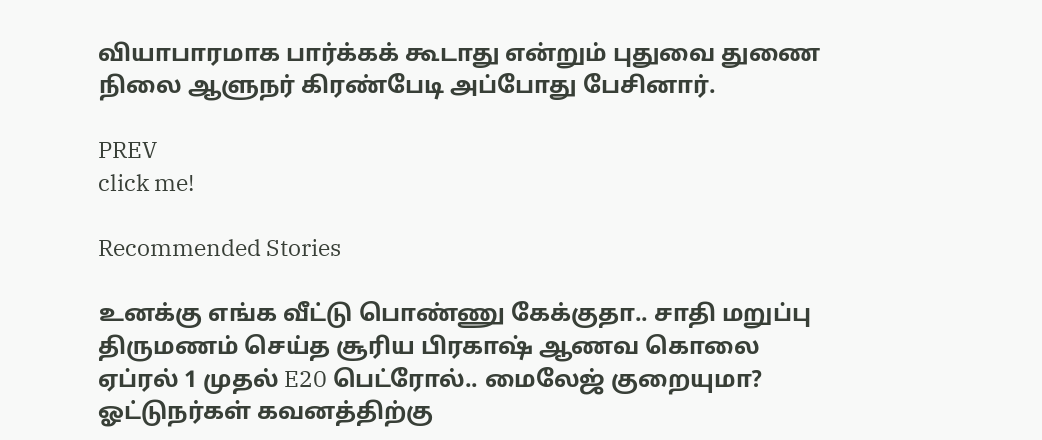வியாபாரமாக பார்க்கக் கூடாது என்றும் புதுவை துணை நிலை ஆளுநர் கிரண்பேடி அப்போது பேசினார்.

PREV
click me!

Recommended Stories

உனக்கு எங்க வீட்டு பொண்ணு கேக்குதா.. சாதி மறுப்பு திருமணம் செய்த சூரிய பிரகாஷ் ஆணவ கொலை
ஏப்ரல் 1 முதல் E20 பெட்ரோல்.. மைலேஜ் குறையுமா? ஓட்டுநர்கள் கவனத்திற்கு